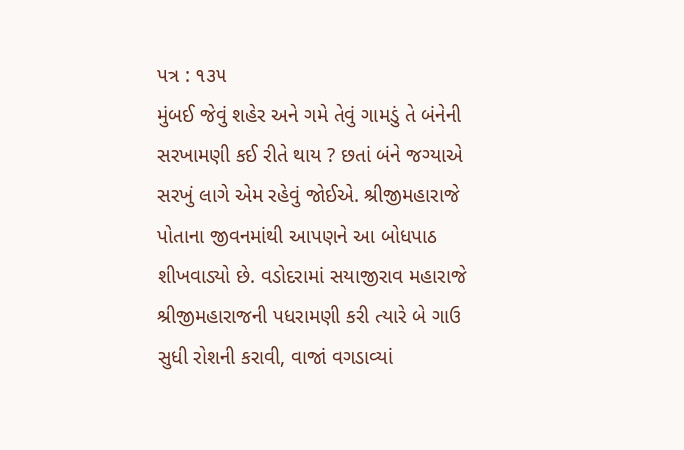પત્ર : ૧૩૫
મુંબઈ જેવું શહેર અને ગમે તેવું ગામડું તે બંનેની સરખામણી કઈ રીતે થાય ? છતાં બંને જગ્યાએ સરખું લાગે એમ રહેવું જોઈએ. શ્રીજીમહારાજે પોતાના જીવનમાંથી આપણને આ બોધપાઠ શીખવાડ્યો છે. વડોદરામાં સયાજીરાવ મહારાજે શ્રીજીમહારાજની પધરામણી કરી ત્યારે બે ગાઉ સુધી રોશની કરાવી, વાજાં વગડાવ્યાં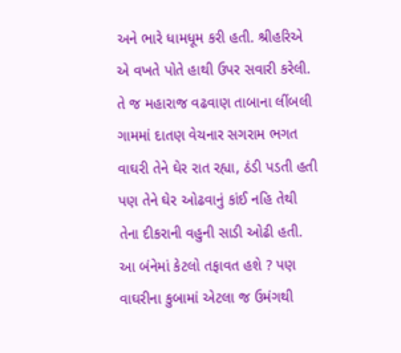અને ભારે ધામધૂમ કરી હતી. શ્રીહરિએ એ વખતે પોતે હાથી ઉપર સવારી કરેલી. તે જ મહારાજ વઢવાણ તાબાના લીંબલી ગામમાં દાતણ વેચનાર સગરામ ભગત વાઘરી તેને ઘેર રાત રહ્યા, ઠંડી પડતી હતી પણ તેને ઘેર ઓઢવાનું કાંઈ નહિ તેથી તેના દીકરાની વહુની સાડી ઓઢી હતી. આ બંનેમાં કેટલો તફાવત હશે ? પણ વાઘરીના કુબામાં એટલા જ ઉમંગથી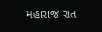મહારાજ રાત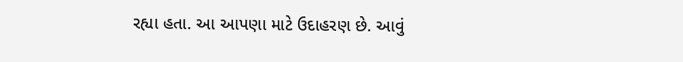રહ્યા હતા. આ આપણા માટે ઉદાહરણ છે. આવું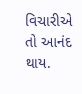વિચારીએ તો આનંદ થાય.